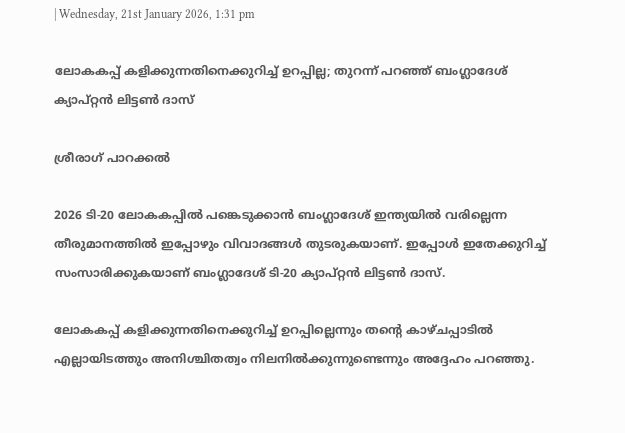| Wednesday, 21st January 2026, 1:31 pm

ലോകകപ്പ് കളിക്കുന്നതിനെക്കുറിച്ച് ഉറപ്പില്ല; തുറന്ന് പറഞ്ഞ് ബംഗ്ലാദേശ് ക്യാപ്റ്റന്‍ ലിട്ടണ്‍ ദാസ്

ശ്രീരാഗ് പാറക്കല്‍

2026 ടി-20 ലോകകപ്പില്‍ പങ്കെടുക്കാന്‍ ബംഗ്ലാദേശ് ഇന്ത്യയില്‍ വരില്ലെന്ന തീരുമാനത്തില്‍ ഇപ്പോഴും വിവാദങ്ങള്‍ തുടരുകയാണ്. ഇപ്പോള്‍ ഇതേക്കുറിച്ച് സംസാരിക്കുകയാണ് ബംഗ്ലാദേശ് ടി-20 ക്യാപ്റ്റന്‍ ലിട്ടണ്‍ ദാസ്.

ലോകകപ്പ് കളിക്കുന്നതിനെക്കുറിച്ച് ഉറപ്പില്ലെന്നും തന്റെ കാഴ്ചപ്പാടില്‍ എല്ലായിടത്തും അനിശ്ചിതത്വം നിലനില്‍ക്കുന്നുണ്ടെന്നും അദ്ദേഹം പറഞ്ഞു.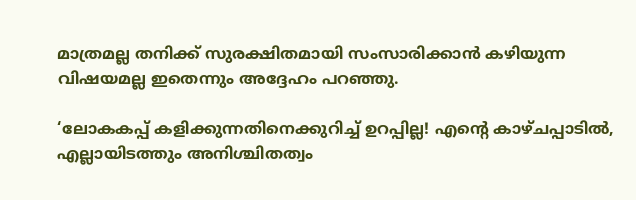മാത്രമല്ല തനിക്ക് സുരക്ഷിതമായി സംസാരിക്കാന്‍ കഴിയുന്ന വിഷയമല്ല ഇതെന്നും അദ്ദേഹം പറഞ്ഞു.

‘ലോകകപ്പ് കളിക്കുന്നതിനെക്കുറിച്ച് ഉറപ്പില്ല! എന്റെ കാഴ്ചപ്പാടില്‍, എല്ലായിടത്തും അനിശ്ചിതത്വം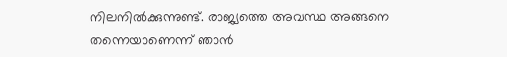നിലനില്‍ക്കുന്നുണ്ട്. രാജ്യത്തെ അവസ്ഥ അങ്ങനെ തന്നെയാണെന്ന് ഞാന്‍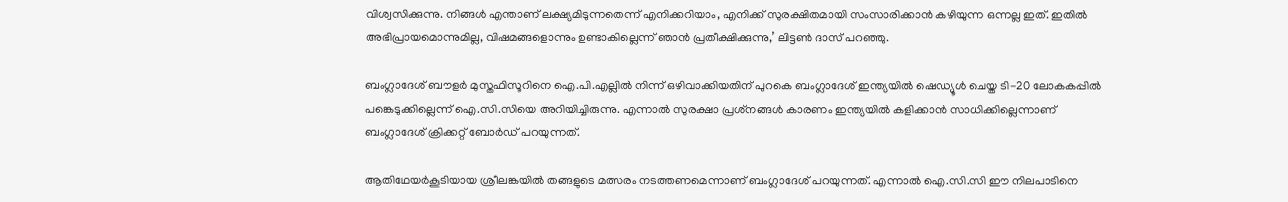വിശ്വസിക്കുന്നു. നിങ്ങള്‍ എന്താണ് ലക്ഷ്യമിടുന്നതെന്ന് എനിക്കറിയാം, എനിക്ക് സുരക്ഷിതമായി സംസാരിക്കാന്‍ കഴിയുന്ന ഒന്നല്ല ഇത്. ഇതില്‍ അഭിപ്രായമൊന്നുമില്ല, വിഷമങ്ങളൊന്നും ഉണ്ടാകില്ലെന്ന് ഞാന്‍ പ്രതീക്ഷിക്കുന്നു,’ ലിട്ടണ്‍ ദാസ് പറഞ്ഞു.

ബംഗ്ലാദേശ് ബൗളര്‍ മുസ്തഫിസൂറിനെ ഐ.പി.എല്ലില്‍ നിന്ന് ഒഴിവാക്കിയതിന് പുറകെ ബംഗ്ലാദേശ് ഇന്ത്യയില്‍ ഷെഡ്യൂള്‍ ചെയ്ത ടി-20 ലോകകപ്പില്‍ പങ്കെടുക്കില്ലെന്ന് ഐ.സി.സിയെ അറിയിച്ചിരുന്നു. എന്നാല്‍ സുരക്ഷാ പ്രശ്‌നങ്ങള്‍ കാരണം ഇന്ത്യയില്‍ കളിക്കാന്‍ സാധിക്കില്ലെന്നാണ് ബംഗ്ലാദേശ് ക്രിക്കറ്റ് ബോര്‍ഡ് പറയുന്നത്.

ആതിഥേയര്‍കൂടിയായ ശ്രീലങ്കയില്‍ തങ്ങളുടെ മത്സരം നടത്തണമെന്നാണ് ബംഗ്ലാദേശ് പറയുന്നത്. എന്നാല്‍ ഐ.സി.സി ഈ നിലപാടിനെ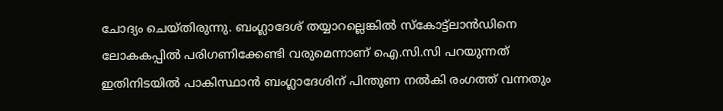ചോദ്യം ചെയ്തിരുന്നു. ബംഗ്ലാദേശ് തയ്യാറല്ലെങ്കില്‍ സ്‌കോട്ട്‌ലാന്‍ഡിനെ ലോകകപ്പില്‍ പരിഗണിക്കേണ്ടി വരുമെന്നാണ് ഐ.സി.സി പറയുന്നത് ഇതിനിടയില്‍ പാകിസ്ഥാന്‍ ബംഗ്ലാദേശിന് പിന്തുണ നല്‍കി രംഗത്ത് വന്നതും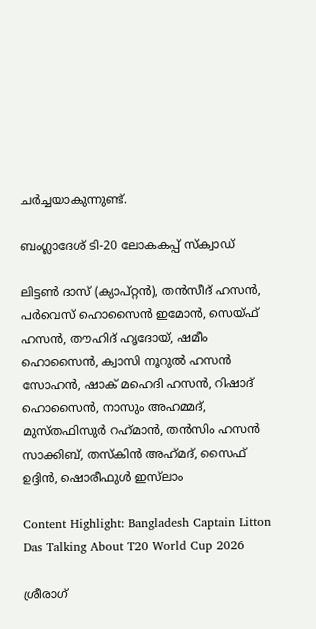ചര്‍ച്ചയാകുന്നുണ്ട്.

ബംഗ്ലാദേശ് ടി-20 ലോകകപ്പ് സ്‌ക്വാഡ്

ലിട്ടണ്‍ ദാസ് (ക്യാപ്റ്റന്‍), തന്‍സീദ് ഹസന്‍, പര്‍വെസ് ഹൊസൈന്‍ ഇമോന്‍, സെയ്ഫ് ഹസന്‍, തൗഹിദ് ഹൃദോയ്, ഷമീം ഹൊസൈന്‍, ക്വാസി നൂറുല്‍ ഹസന്‍ സോഹന്‍, ഷാക് മഹെദി ഹസന്‍, റിഷാദ് ഹൊസൈന്‍, നാസും അഹമ്മദ്, മുസ്തഫിസുര്‍ റഹ്‌മാന്‍, തന്‍സിം ഹസന്‍ സാക്കിബ്, തസ്‌കിന്‍ അഹ്‌മദ്, സൈഫ് ഉദ്ദിന്‍, ഷൊരീഫുള്‍ ഇസ്‌ലാം

Content Highlight: Bangladesh Captain Litton Das Talking About T20 World Cup 2026

ശ്രീരാഗ്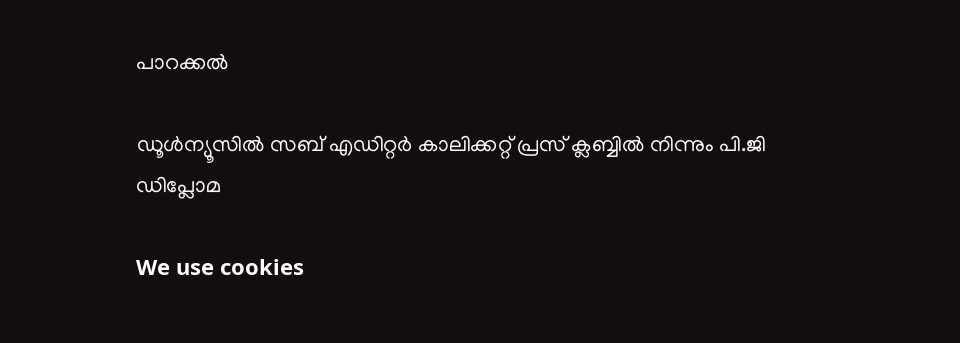പാറക്കല്‍

ഡൂള്‍ന്യൂസില്‍ സബ് എഡിറ്റര്‍ കാലിക്കറ്റ് പ്രസ് ക്ലബ്ബില്‍ നിന്നും പി.ജി ഡിപ്ലോമ

We use cookies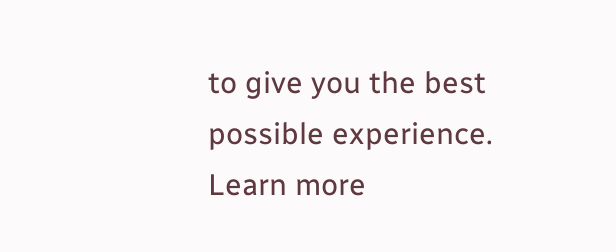to give you the best possible experience. Learn more